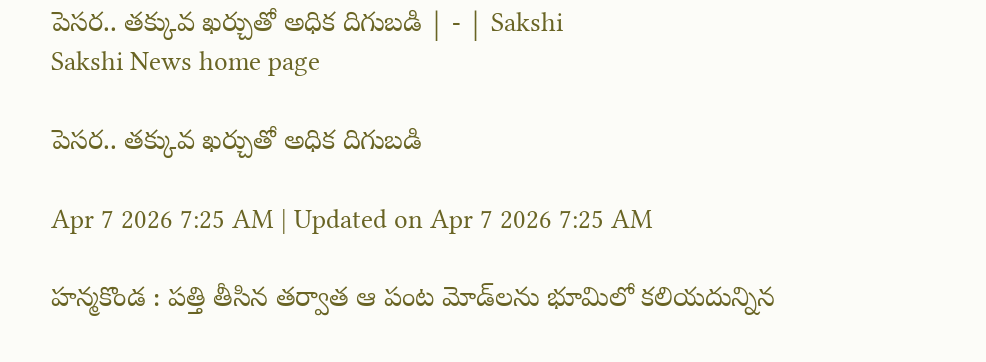పెసర.. తక్కువ ఖర్చుతో అధిక దిగుబడి | - | Sakshi
Sakshi News home page

పెసర.. తక్కువ ఖర్చుతో అధిక దిగుబడి

Apr 7 2026 7:25 AM | Updated on Apr 7 2026 7:25 AM

హన్మకొండ : పత్తి తీసిన తర్వాత ఆ పంట మోడ్‌లను భూమిలో కలియదున్నిన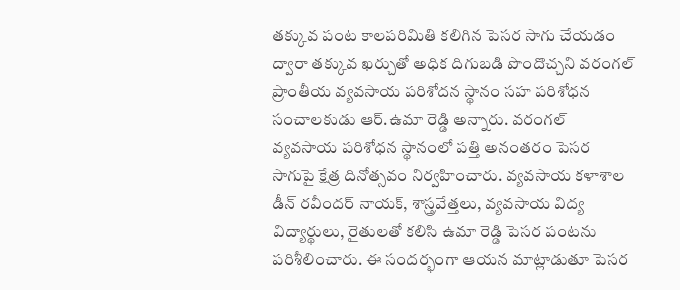తక్కువ పంట కాలపరిమితి కలిగిన పెసర సాగు చేయడం ద్వారా తక్కువ ఖర్చుతో అధిక దిగుబడి పొందొచ్చని వరంగల్‌ ప్రాంతీయ వ్యవసాయ పరిశోదన స్థానం సహ పరిశోధన సంచాలకుడు ఆర్‌.ఉమా రెడ్డి అన్నారు. వరంగల్‌ వ్యవసాయ పరిశోధన స్థానంలో పత్తి అనంతరం పెసర సాగుపై క్షేత్ర దినోత్సవం నిర్వహించారు. వ్యవసాయ కళాశాల డీన్‌ రవీందర్‌ నాయక్‌, శాస్త్రవేత్తలు, వ్యవసాయ విద్య విద్యార్థులు, రైతులతో కలిసి ఉమా రెడ్డి పెసర పంటను పరిశీలించారు. ఈ సందర్భంగా ఆయన మాట్లాడుతూ పెసర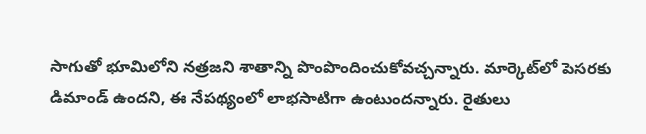సాగుతో భూమిలోని నత్రజని శాతాన్ని పొంపొందించుకోవచ్చన్నారు. మార్కెట్‌లో పెసరకు డిమాండ్‌ ఉందని, ఈ నేపథ్యంలో లాభసాటిగా ఉంటుందన్నారు. రైతులు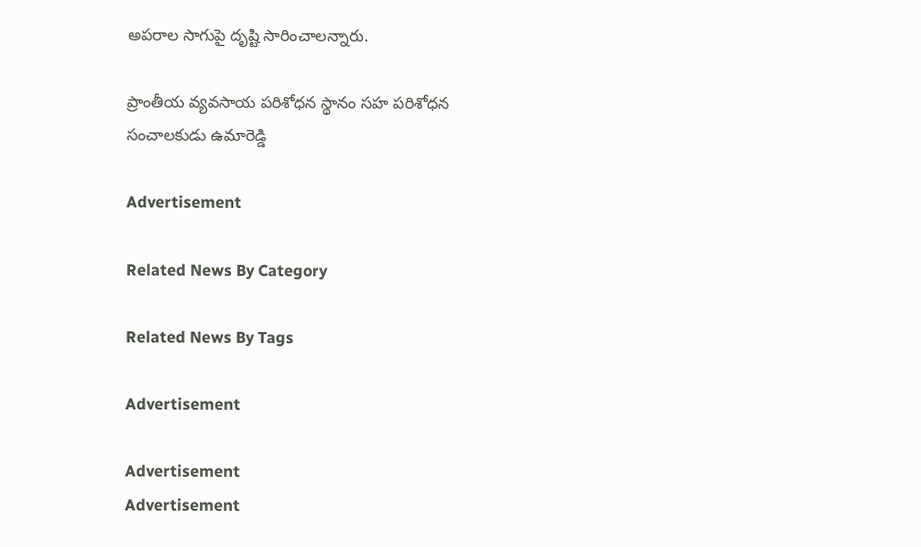అపరాల సాగుపై దృష్టి సారించాలన్నారు.

ప్రాంతీయ వ్యవసాయ పరిశోధన స్థానం సహ పరిశోధన సంచాలకుడు ఉమారెడ్డి

Advertisement

Related News By Category

Related News By Tags

Advertisement

Advertisement
Advertisement